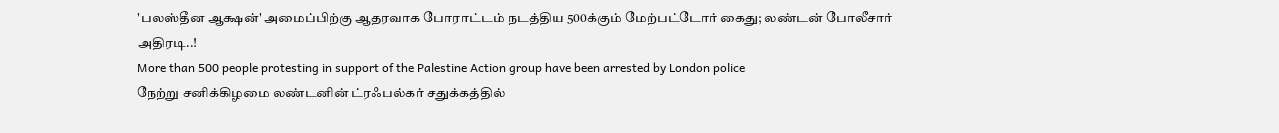'பலஸ்தீன ஆக்ஷன்' அமைப்பிற்கு ஆதரவாக போராட்டம் நடத்திய 500க்கும் மேற்பட்டோர் கைது; லண்டன் போலீசார் அதிரடி..!
More than 500 people protesting in support of the Palestine Action group have been arrested by London police
நேற்று சனிக்கிழமை லண்டனின் ட்ரஃபல்கர் சதுக்கத்தில்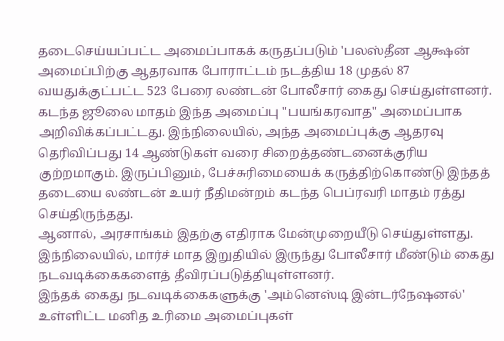தடைசெய்யப்பட்ட அமைப்பாகக் கருதப்படும் 'பலஸ்தீன ஆக்ஷன் அமைப்பிற்கு ஆதரவாக போராட்டம் நடத்திய 18 முதல் 87 வயதுக்குட்பட்ட 523 பேரை லண்டன் போலீசார் கைது செய்துள்ளனர்.
கடந்த ஜூலை மாதம் இந்த அமைப்பு "பயங்கரவாத" அமைப்பாக அறிவிக்கப்பட்டது. இந்நிலையில், அந்த அமைப்புக்கு ஆதரவு தெரிவிப்பது 14 ஆண்டுகள் வரை சிறைத்தண்டனைக்குரிய குற்றமாகும். இருப்பினும், பேச்சுரிமையைக் கருத்திற்கொண்டு இந்தத் தடையை லண்டன் உயர் நீதிமன்றம் கடந்த பெப்ரவரி மாதம் ரத்து செய்திருந்தது.
ஆனால், அரசாங்கம் இதற்கு எதிராக மேன்முறையீடு செய்துள்ளது. இந்நிலையில், மார்ச் மாத இறுதியில் இருந்து போலீசார் மீண்டும் கைது நடவடிக்கைகளைத் தீவிரப்படுத்தியுள்ளனர்.
இந்தக் கைது நடவடிக்கைகளுக்கு 'அம்னெஸ்டி இன்டர்நேஷனல்' உள்ளிட்ட மனித உரிமை அமைப்புகள்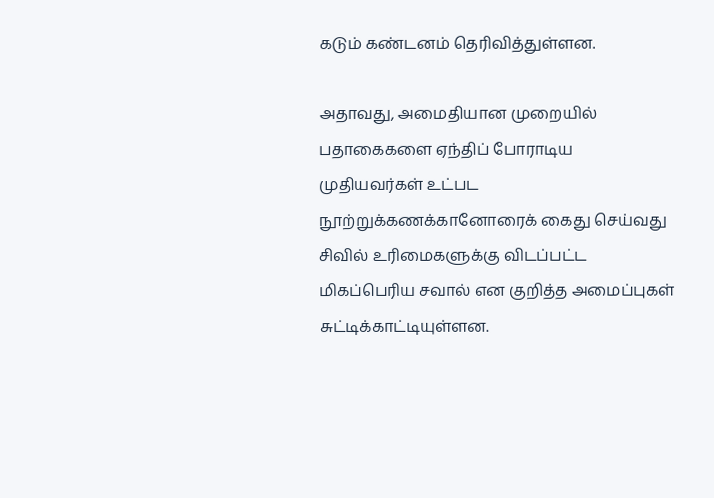கடும் கண்டனம் தெரிவித்துள்ளன.

அதாவது, அமைதியான முறையில் பதாகைகளை ஏந்திப் போராடிய முதியவர்கள் உட்பட நூற்றுக்கணக்கானோரைக் கைது செய்வது சிவில் உரிமைகளுக்கு விடப்பட்ட மிகப்பெரிய சவால் என குறித்த அமைப்புகள் சுட்டிக்காட்டியுள்ளன.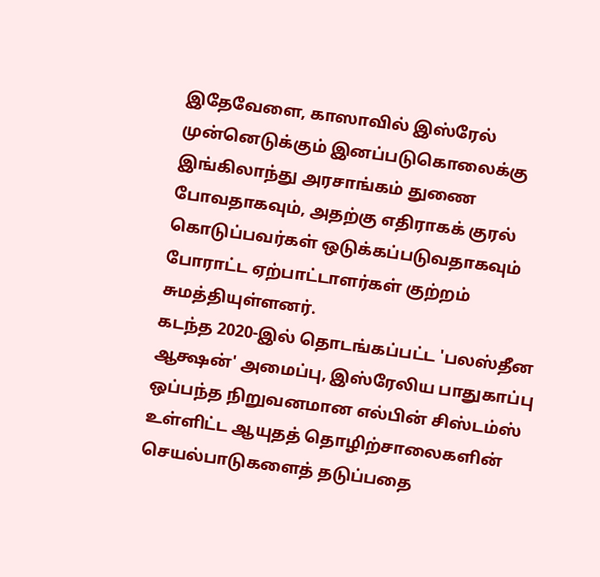இதேவேளை, காஸாவில் இஸ்ரேல் முன்னெடுக்கும் இனப்படுகொலைக்கு இங்கிலாந்து அரசாங்கம் துணை போவதாகவும், அதற்கு எதிராகக் குரல் கொடுப்பவர்கள் ஒடுக்கப்படுவதாகவும் போராட்ட ஏற்பாட்டாளர்கள் குற்றம் சுமத்தியுள்ளனர்.
கடந்த 2020-இல் தொடங்கப்பட்ட 'பலஸ்தீன ஆக்ஷன்' அமைப்பு, இஸ்ரேலிய பாதுகாப்பு ஒப்பந்த நிறுவனமான எல்பின் சிஸ்டம்ஸ் உள்ளிட்ட ஆயுதத் தொழிற்சாலைகளின் செயல்பாடுகளைத் தடுப்பதை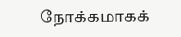நோக்கமாகக்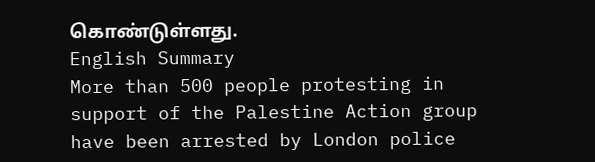கொண்டுள்ளது.
English Summary
More than 500 people protesting in support of the Palestine Action group have been arrested by London police